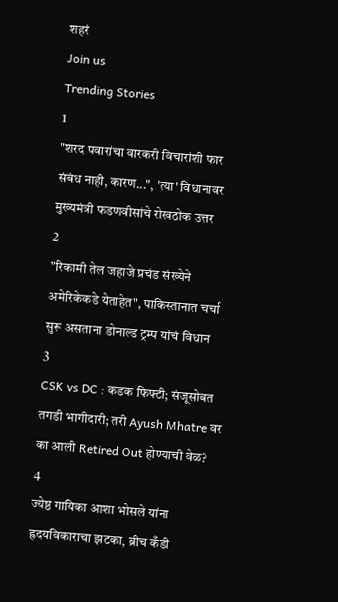शहरं
Join us
Trending Stories
1
"शरद पवारांचा वारकरी विचारांशी फार संबंध नाही, कारण...", 'त्या' विधानावर मुख्यमंत्री फडणवीसांचे रोखठोक उत्तर
2
"रिकामी तेल जहाजे प्रचंड संख्येने अमेरिकेकडे येताहेत", पाकिस्तानात चर्चा सुरू असताना डोनाल्ड ट्रम्प यांचं विधान
3
CSK vs DC : कडक फिफ्टी; संजूसोबत तगडी भागीदारी; तरी Ayush Mhatre वर का आली Retired Out होण्याची वेळ?
4
ज्येष्ठ गायिका आशा भोसले यांना ह्रदयविकाराचा झटका, ब्रीच कँडी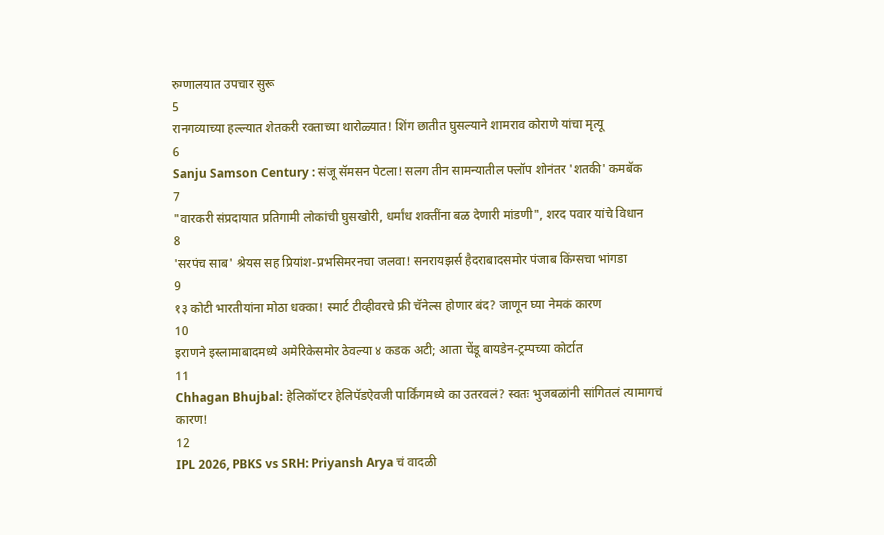रुग्णालयात उपचार सुरू
5
रानगव्याच्या हल्ल्यात शेतकरी रक्ताच्या थारोळ्यात! शिंग छातीत घुसल्याने शामराव कोराणे यांचा मृत्यू
6
Sanju Samson Century : संजू सॅमसन पेटला! सलग तीन सामन्यातील फ्लॉप शोनंतर 'शतकी' कमबॅक
7
"वारकरी संप्रदायात प्रतिगामी लोकांची घुसखोरी, धर्मांध शक्तींना बळ देणारी मांडणी", शरद पवार यांचे विधान
8
'सरपंच साब' श्रेयस सह प्रियांश-प्रभसिमरनचा जलवा! सनरायझर्स हैदराबादसमोर पंजाब किंग्सचा भांगडा
9
१३ कोटी भारतीयांना मोठा धक्का! स्मार्ट टीव्हीवरचे फ्री चॅनेल्स होणार बंद? जाणून घ्या नेमकं कारण
10
इराणने इस्लामाबादमध्ये अमेरिकेसमोर ठेवल्या ४ कडक अटी; आता चेंडू बायडेन-ट्रम्पच्या कोर्टात
11
Chhagan Bhujbal: हेलिकॉप्टर हेलिपॅडऐवजी पार्किंगमध्ये का उतरवलं? स्वतः भुजबळांनी सांगितलं त्यामागचं कारण!
12
IPL 2026, PBKS vs SRH: Priyansh Arya चं वादळी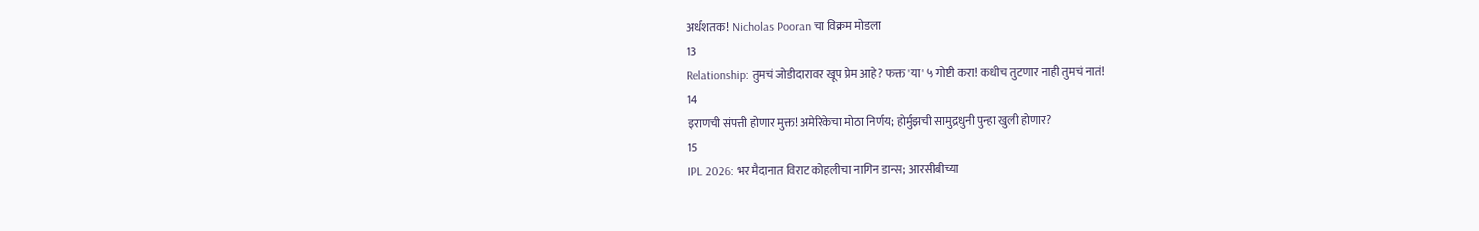अर्धशतक! Nicholas Pooran चा विक्रम मोडला
13
Relationship: तुमचं जोडीदारावर खूप प्रेम आहे? फक्त 'या' ५ गोष्टी करा! कधीच तुटणार नाही तुमचं नातं!
14
इराणची संपत्ती होणार मुक्त! अमेरिकेचा मोठा निर्णय; होर्मुझची सामुद्रधुनी पुन्हा खुली होणार?
15
IPL 2026: भर मैदानात विराट कोहलीचा नागिन डान्स; आरसीबीच्या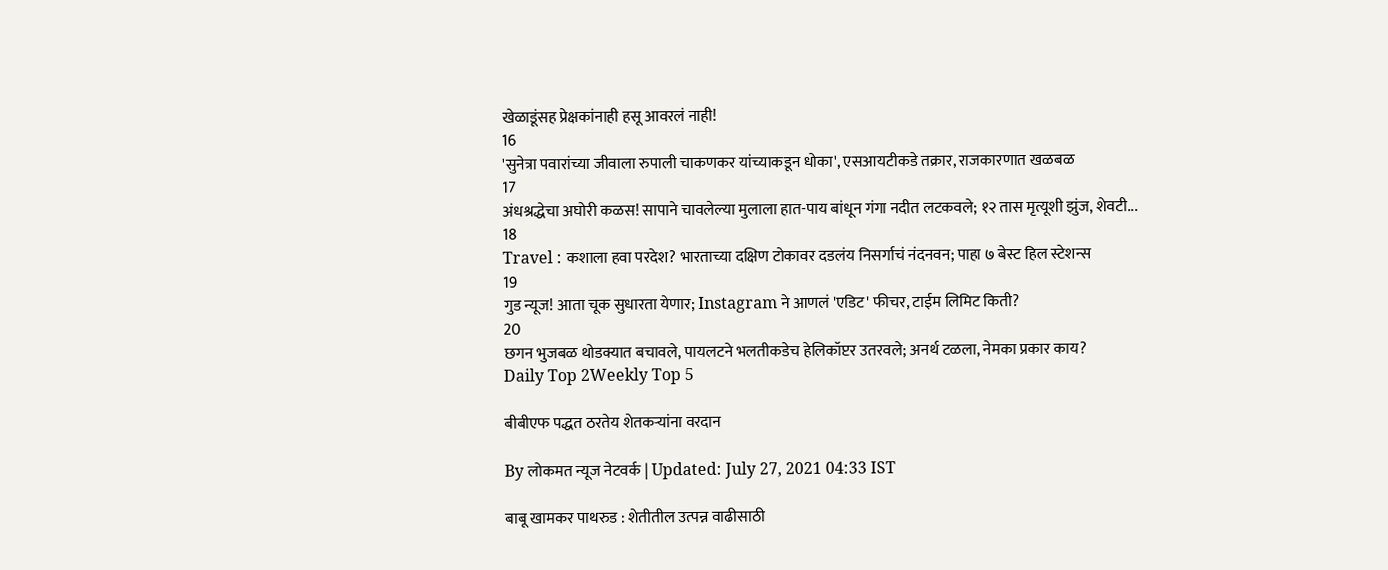खेळाडूंसह प्रेक्षकांनाही हसू आवरलं नाही!
16
'सुनेत्रा पवारांच्या जीवाला रुपाली चाकणकर यांच्याकडून धोका', एसआयटीकडे तक्रार, राजकारणात खळबळ
17
अंधश्रद्धेचा अघोरी कळस! सापाने चावलेल्या मुलाला हात-पाय बांधून गंगा नदीत लटकवले; १२ तास मृत्यूशी झुंज, शेवटी...
18
Travel : कशाला हवा परदेश? भारताच्या दक्षिण टोकावर दडलंय निसर्गाचं नंदनवन; पाहा ७ बेस्ट हिल स्टेशन्स
19
गुड न्यूज! आता चूक सुधारता येणार; Instagram ने आणलं 'एडिट' फीचर, टाईम लिमिट किती?
20
छगन भुजबळ थोडक्यात बचावले, पायलटने भलतीकडेच हेलिकॉप्टर उतरवले; अनर्थ टळला, नेमका प्रकार काय?
Daily Top 2Weekly Top 5

बीबीएफ पद्धत ठरतेय शेतकऱ्यांना वरदान

By लोकमत न्यूज नेटवर्क | Updated: July 27, 2021 04:33 IST

बाबू खामकर पाथरुड : शेतीतील उत्पन्न वाढीसाठी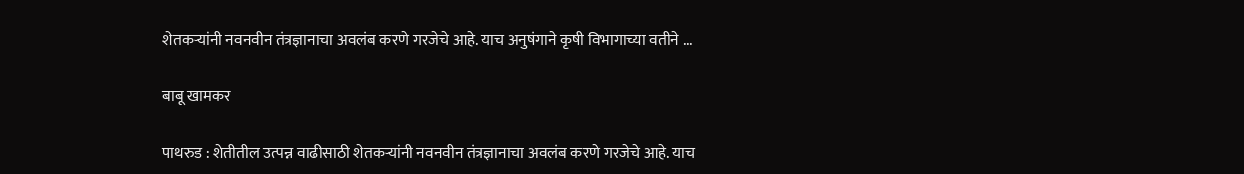शेतकऱ्यांनी नवनवीन तंत्रज्ञानाचा अवलंब करणे गरजेचे आहे. याच अनुषंगाने कृषी विभागाच्या वतीने ...

बाबू खामकर

पाथरुड : शेतीतील उत्पन्न वाढीसाठी शेतकऱ्यांनी नवनवीन तंत्रज्ञानाचा अवलंब करणे गरजेचे आहे. याच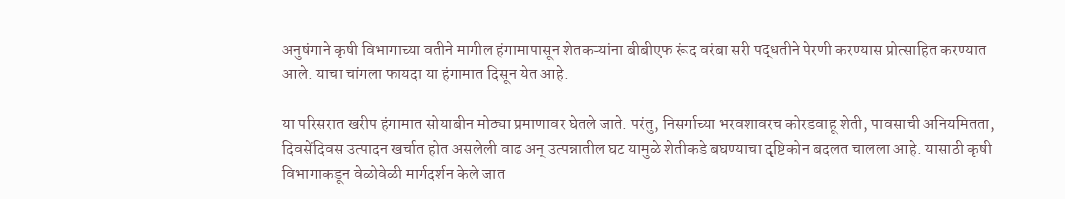अनुषंगाने कृषी विभागाच्या वतीने मागील हंगामापासून शेतकऱ्यांना बीबीएफ रूंद वरंबा सरी पद्धतीने पेरणी करण्यास प्रोत्साहित करण्यात आले. याचा चांगला फायदा या हंगामात दिसून येत आहे.

या परिसरात खरीप हंगामात सोयाबीन मोठ्या प्रमाणावर घेतले जाते. परंतु, निसर्गाच्या भरवशावरच कोरडवाहू शेती, पावसाची अनियमितता, दिवसेंदिवस उत्पादन खर्चात होत असलेली वाढ अन्‌ उत्पन्नातील घट यामुळे शेतीकडे बघण्याचा दृष्टिकोन बदलत चालला आहे. यासाठी कृषी विभागाकडून वेळोवेळी मार्गदर्शन केले जात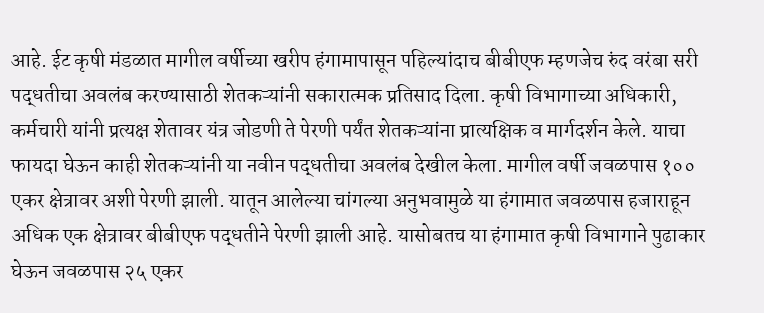आहे. ईट कृषी मंडळात मागील वर्षीच्या खरीप हंगामापासून पहिल्यांदाच बीबीएफ म्हणजेच रुंद वरंबा सरी पद्धतीचा अवलंब करण्यासाठी शेतकऱ्यांनी सकारात्मक प्रतिसाद दिला. कृषी विभागाच्या अधिकारी, कर्मचारी यांनी प्रत्यक्ष शेतावर यंत्र जोडणी ते पेरणी पर्यंत शेतकऱ्यांना प्रात्यक्षिक व मार्गदर्शन केले. याचा फायदा घेऊन काही शेतकऱ्यांनी या नवीन पद्धतीचा अवलंब देखील केला. मागील वर्षी जवळपास १०० एकर क्षेत्रावर अशी पेरणी झाली. यातून आलेल्या चांगल्या अनुभवामुळे या हंगामात जवळपास हजाराहून अधिक एक क्षेत्रावर बीबीएफ पद्धतीने पेरणी झाली आहे. यासोबतच या हंगामात कृषी विभागाने पुढाकार घेऊन जवळपास २५ एकर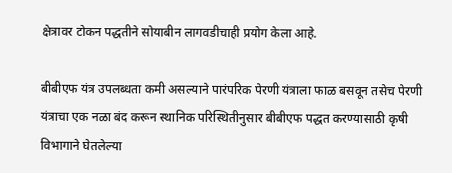क्षेत्रावर टोकन पद्धतीने सोयाबीन लागवडीचाही प्रयोग केला आहे.

बीबीएफ यंत्र उपलब्धता कमी असल्याने पारंपरिक पेरणी यंत्राला फाळ बसवून तसेच पेरणी यंत्राचा एक नळा बंद करून स्थानिक परिस्थितीनुसार बीबीएफ पद्धत करण्यासाठी कृषी विभागाने घेतलेल्या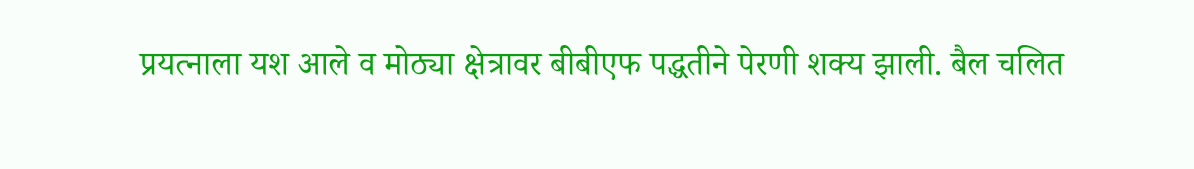प्रयत्नाला यश आले व मोठ्या क्षेत्रावर बीबीएफ पद्धतीने पेरणी शक्य झाली. बैल चलित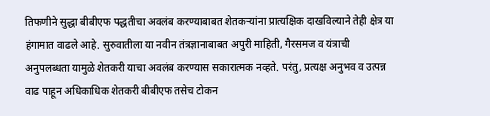तिफणीने सुद्धा बीबीएफ पद्धतीचा अवलंब करण्याबाबत शेतकऱ्यांना प्रात्यक्षिक दाखविल्याने तेही क्षेत्र या हंगामात वाढले आहे. सुरुवातीला या नवीन तंत्रज्ञानाबाबत अपुरी माहिती, गैरसमज व यंत्राची अनुपलब्धता यामुळे शेतकरी याचा अवलंब करण्यास सकारात्मक नव्हते. परंतु, प्रत्यक्ष अनुभव व उत्पन्न वाढ पाहून अधिकाधिक शेतकरी बीबीएफ तसेच टोकन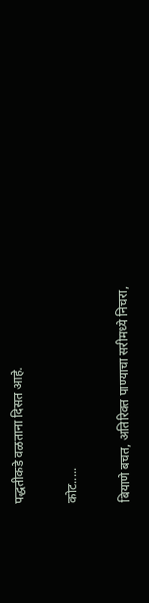पद्धतीकडे वळताना दिसत आहे.

कोट.....

बियाणे बचत, अतिरिक्त पाण्याचा सरीमध्ये निचरा,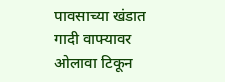पावसाच्या खंडात गादी वाफ्यावर ओलावा टिकून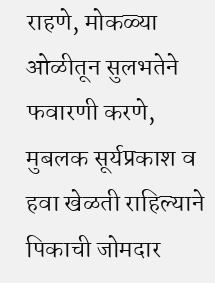राहणे, मोकळ्या ओळीतून सुलभतेने फवारणी करणे, मुबलक सूर्यप्रकाश व हवा खेळती राहिल्याने पिकाची जोमदार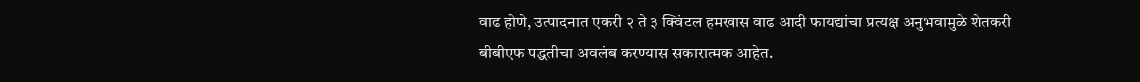वाढ होणे, उत्पादनात एकरी २ ते ३ क्विंटल हमखास वाढ आदी फायद्यांचा प्रत्यक्ष अनुभवामुळे शेतकरी बीबीएफ पद्धतीचा अवलंब करण्यास सकारात्मक आहेत.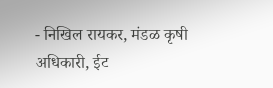- निखिल रायकर, मंडळ कृषी अधिकारी, ईट